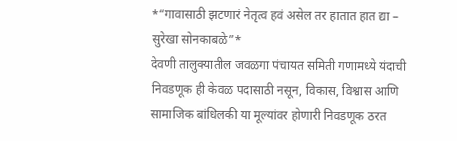*“गावासाठी झटणारं नेतृत्व हवं असेल तर हातात हात द्या – सुरेखा सोनकाबळे”*
देवणी तालुक्यातील जवळगा पंचायत समिती गणामध्ये यंदाची निवडणूक ही केवळ पदासाठी नसून, विकास, विश्वास आणि सामाजिक बांधिलकी या मूल्यांवर होणारी निवडणूक ठरत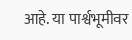आहे. या पार्श्वभूमीवर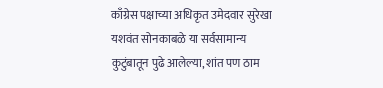काँग्रेस पक्षाच्या अधिकृत उमेदवार सुरेखा यशवंत सोनकाबळे या सर्वसामान्य कुटुंबातून पुढे आलेल्या, शांत पण ठाम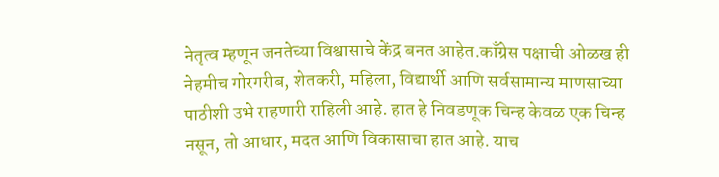नेतृत्व म्हणून जनतेच्या विश्वासाचे केंद्र बनत आहेत.काँग्रेस पक्षाची ओळख ही नेहमीच गोरगरीब, शेतकरी, महिला, विद्यार्थी आणि सर्वसामान्य माणसाच्या पाठीशी उभे राहणारी राहिली आहे. हात हे निवडणूक चिन्ह केवळ एक चिन्ह नसून, तो आधार, मदत आणि विकासाचा हात आहे. याच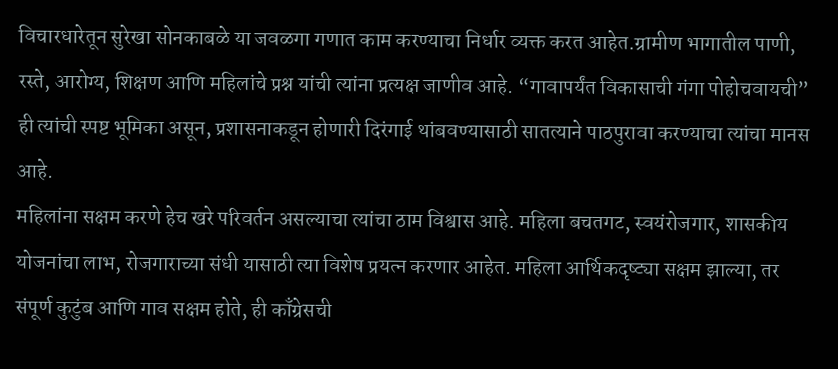विचारधारेतून सुरेखा सोनकाबळे या जवळगा गणात काम करण्याचा निर्धार व्यक्त करत आहेत.ग्रामीण भागातील पाणी, रस्ते, आरोग्य, शिक्षण आणि महिलांचे प्रश्न यांची त्यांना प्रत्यक्ष जाणीव आहे. “गावापर्यंत विकासाची गंगा पोहोचवायची” ही त्यांची स्पष्ट भूमिका असून, प्रशासनाकडून होणारी दिरंगाई थांबवण्यासाठी सातत्याने पाठपुरावा करण्याचा त्यांचा मानस आहे.
महिलांना सक्षम करणे हेच खरे परिवर्तन असल्याचा त्यांचा ठाम विश्वास आहे. महिला बचतगट, स्वयंरोजगार, शासकीय योजनांचा लाभ, रोजगाराच्या संधी यासाठी त्या विशेष प्रयत्न करणार आहेत. महिला आर्थिकदृष्ट्या सक्षम झाल्या, तर संपूर्ण कुटुंब आणि गाव सक्षम होते, ही काँग्रेसची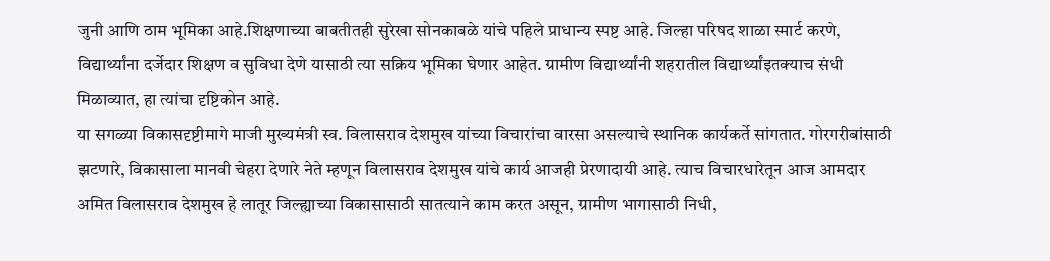जुनी आणि ठाम भूमिका आहे.शिक्षणाच्या बाबतीतही सुरेखा सोनकाबळे यांचे पहिले प्राधान्य स्पष्ट आहे. जिल्हा परिषद शाळा स्मार्ट करणे, विद्यार्थ्यांना दर्जेदार शिक्षण व सुविधा देणे यासाठी त्या सक्रिय भूमिका घेणार आहेत. ग्रामीण विद्यार्थ्यांनी शहरातील विद्यार्थ्यांइतक्याच संधी मिळाव्यात, हा त्यांचा दृष्टिकोन आहे.
या सगळ्या विकासदृष्टीमागे माजी मुख्यमंत्री स्व. विलासराव देशमुख यांच्या विचारांचा वारसा असल्याचे स्थानिक कार्यकर्ते सांगतात. गोरगरीबांसाठी झटणारे, विकासाला मानवी चेहरा देणारे नेते म्हणून विलासराव देशमुख यांचे कार्य आजही प्रेरणादायी आहे. त्याच विचारधारेतून आज आमदार अमित विलासराव देशमुख हे लातूर जिल्ह्याच्या विकासासाठी सातत्याने काम करत असून, ग्रामीण भागासाठी निधी,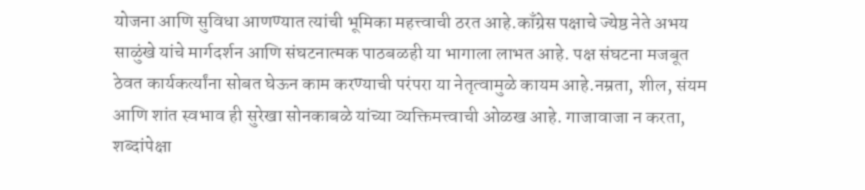योजना आणि सुविधा आणण्यात त्यांची भूमिका महत्त्वाची ठरत आहे.काँग्रेस पक्षाचे ज्येष्ठ नेते अभय साळुंखे यांचे मार्गदर्शन आणि संघटनात्मक पाठबळही या भागाला लाभत आहे. पक्ष संघटना मजबूत ठेवत कार्यकर्त्यांना सोबत घेऊन काम करण्याची परंपरा या नेतृत्वामुळे कायम आहे.नम्रता, शील, संयम आणि शांत स्वभाव ही सुरेखा सोनकाबळे यांच्या व्यक्तिमत्त्वाची ओळख आहे. गाजावाजा न करता, शब्दांपेक्षा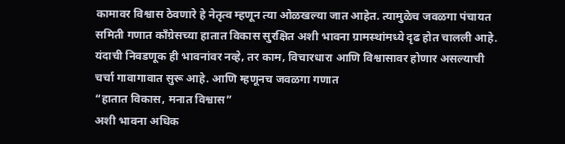कामावर विश्वास ठेवणारे हे नेतृत्व म्हणून त्या ओळखल्या जात आहेत. त्यामुळेच जवळगा पंचायत समिती गणात काँग्रेसच्या हातात विकास सुरक्षित अशी भावना ग्रामस्थांमध्ये दृढ होत चालली आहे.
यंदाची निवडणूक ही भावनांवर नव्हे, तर काम, विचारधारा आणि विश्वासावर होणार असल्याची चर्चा गावागावात सुरू आहे. आणि म्हणूनच जवळगा गणात
“हातात विकास, मनात विश्वास”
अशी भावना अधिक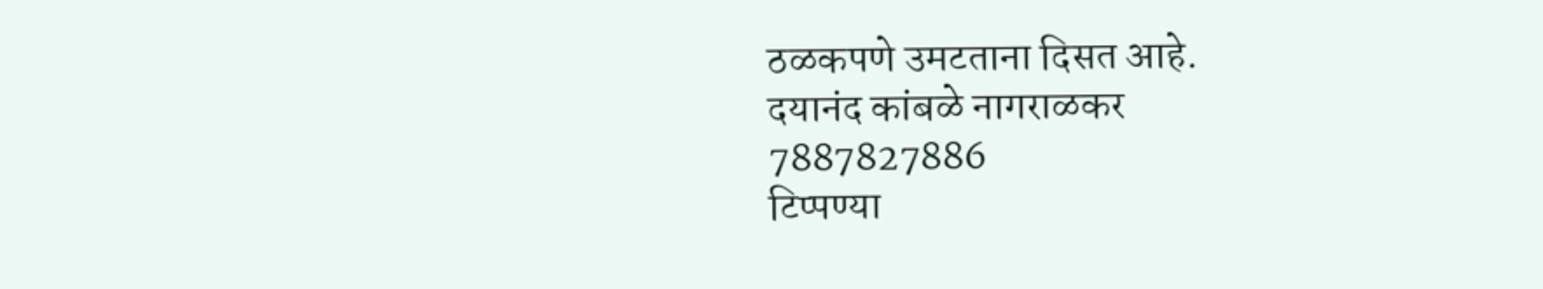ठळकपणे उमटताना दिसत आहे.
दयानंद कांबळे नागराळकर
7887827886
टिप्पण्या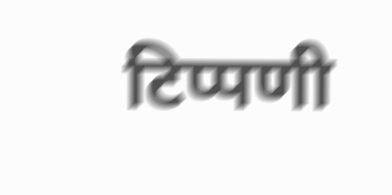टिप्पणी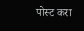पोस्ट करा